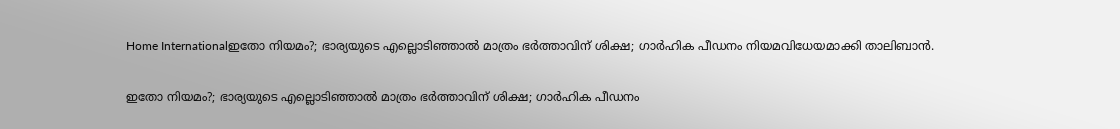Home Internationalഇതോ നിയമം?; ഭാര്യയുടെ എല്ലൊടിഞ്ഞാല്‍ മാത്രം ഭര്‍ത്താവിന് ശിക്ഷ; ഗാര്‍ഹിക പീഡനം നിയമവിധേയമാക്കി താലിബാന്‍.

ഇതോ നിയമം?; ഭാര്യയുടെ എല്ലൊടിഞ്ഞാല്‍ മാത്രം ഭര്‍ത്താവിന് ശിക്ഷ; ഗാര്‍ഹിക പീഡനം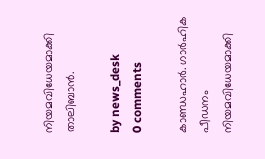നിയമവിധേയമാക്കി താലിബാന്‍.

by news_desk
0 comments

കാണ്ഡഹാർ. ഗാർഹിക പീഡനം നിയമവിധേയമാക്കി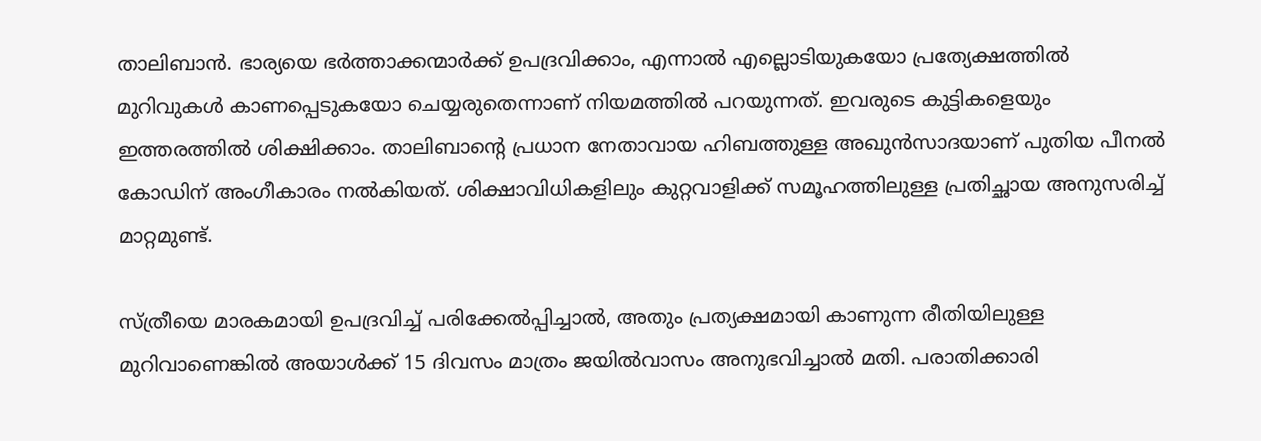താലിബാൻ. ഭാര്യയെ ഭർത്താക്കന്മാർക്ക് ഉപദ്രവിക്കാം, എന്നാൽ എല്ലൊടിയുകയോ പ്രത്യേക്ഷത്തിൽ മുറിവുകൾ കാണപ്പെടുകയോ ചെയ്യരുതെന്നാണ് നിയമത്തിൽ പറയുന്നത്. ഇവരുടെ കുട്ടികളെയും ഇത്തരത്തില്‍ ശിക്ഷിക്കാം. താലിബാൻ്റെ പ്രധാന നേതാവായ ഹിബത്തുള്ള അഖുൻസാദയാണ് പുതിയ പീനൽ കോഡിന് അംഗീകാരം നൽകിയത്. ശിക്ഷാവിധികളിലും കുറ്റവാളിക്ക് സമൂഹത്തിലുള്ള പ്രതിച്ഛായ അനുസരിച്ച് മാറ്റമുണ്ട്.

സ്ത്രീയെ മാരകമായി ഉപദ്രവിച്ച് പരിക്കേൽപ്പിച്ചാൽ, അതും പ്രത്യക്ഷമായി കാണുന്ന രീതിയിലുള്ള മുറിവാണെങ്കിൽ അയാൾക്ക് 15 ദിവസം മാത്രം ജയിൽവാസം അനുഭവിച്ചാൽ മതി. പരാതിക്കാരി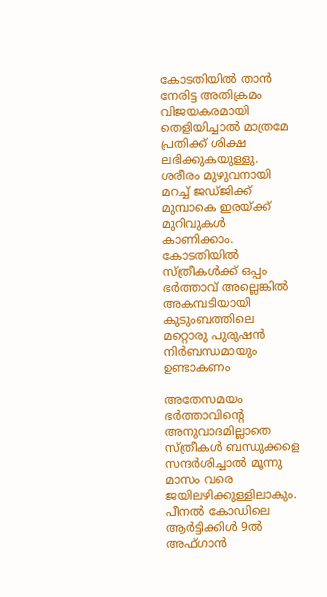കോടതിയിൽ താൻ നേരിട്ട അതിക്രമം വിജയകരമായി തെളിയിച്ചാൽ മാത്രമേ പ്രതിക്ക് ശിക്ഷ ലഭിക്കുകയുള്ളു. ശരീരം മുഴുവനായി മറച്ച് ജഡ്ജിക്ക് മുമ്പാകെ ഇരയ്ക്ക് മുറിവുകൾ കാണിക്കാം. കോടതിയില്‍ സ്ത്രീകള്‍ക്ക് ഒപ്പം ഭർത്താവ് അല്ലെങ്കില്‍ അകമ്പടിയായി കുടുംബത്തിലെ മറ്റൊരു പുരുഷന്‍ നിർബന്ധമായും ഉണ്ടാകണം

അതേസമയം ഭർത്താവിന്റെ അനുവാദമില്ലാതെ സ്ത്രീകൾ ബന്ധുക്കളെ സന്ദർശിച്ചാൽ മൂന്നു മാസം വരെ ജയിലഴിക്കുള്ളിലാകും. പീനൽ കോഡിലെ ആർട്ടിക്കിൾ 9ൽ അഫ്ഗാൻ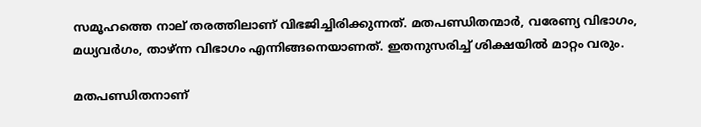സമൂഹത്തെ നാല് തരത്തിലാണ് വിഭജിച്ചിരിക്കുന്നത്. മതപണ്ഡിതന്മാർ, വരേണ്യ വിഭാഗം, മധ്യവർഗം, താഴ്ന്ന വിഭാഗം എന്നിങ്ങനെയാണത്. ഇതനുസരിച്ച് ശിക്ഷയിൽ മാറ്റം വരും.

മതപണ്ഡിതനാണ്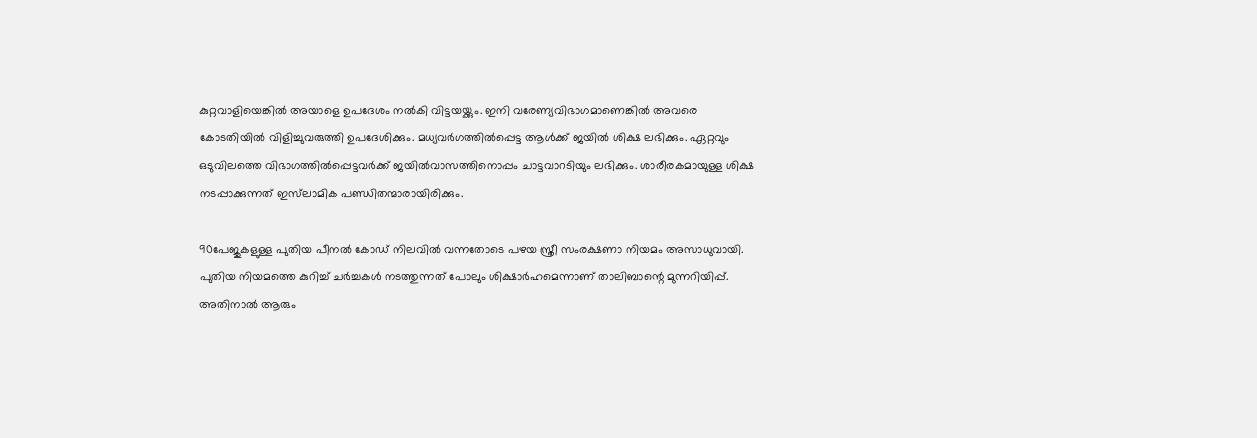കുറ്റവാളിയെങ്കിൽ അയാളെ ഉപദേശം നൽകി വിട്ടയയ്ക്കും. ഇനി വരേണ്യവിഭാഗമാണെങ്കിൽ അവരെ കോടതിയിൽ വിളിച്ചുവരുത്തി ഉപദേശിക്കും. മധ്യവർഗത്തിൽപ്പെട്ട ആൾക്ക് ജയിൽ ശിക്ഷ ലഭിക്കും. ഏറ്റവും ഒടുവിലത്തെ വിഭാഗത്തിൽപ്പെട്ടവർക്ക് ജയിൽവാസത്തിനൊപ്പം ചാട്ടവാറടിയും ലഭിക്കും. ശാരീരകമായുള്ള ശിക്ഷ നടപ്പാക്കുന്നത് ഇസ്‌ലാമിക പണ്ഡിതന്മാരായിരിക്കും.

90പേജുകളുള്ള പുതിയ പീനൽ കോഡ് നിലവിൽ വന്നതോടെ പഴയ സ്ത്രീ സംരക്ഷണാ നിയമം അസാധുവായി. പുതിയ നിയമത്തെ കുറിച്ച് ചർച്ചകൾ നടത്തുന്നത് പോലും ശിക്ഷാർഹമെന്നാണ് താലിബാന്റെ മുന്നറിയിപ്പ്. അതിനാൽ ആരും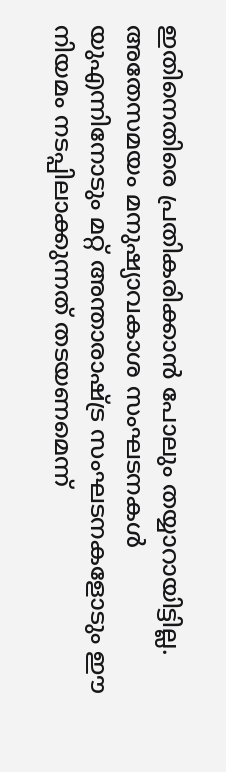ഇതിനെതിരെ പ്രതികരിക്കാൻ പോലും തയ്യാറായിട്ടില്ല. അതേസമയം മനുഷ്യാവകാശ സംഘടനകൾ യുഎന്നിനോടും മറ്റ് അന്താരാഷ്ട്ര സംഘടനകളോടും ഈ നിയമം നടപ്പിലാക്കുന്നത് തടയണമെന്ന്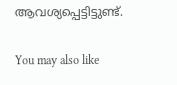ആവശ്യപ്പെട്ടിട്ടുണ്ട്.

You may also like